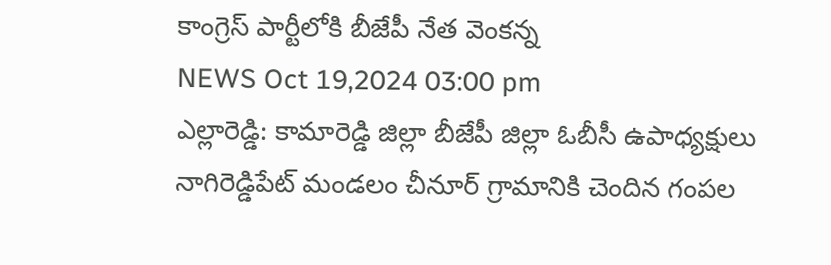కాంగ్రెస్ పార్టీలోకి బీజేపీ నేత వెంకన్న
NEWS Oct 19,2024 03:00 pm
ఎల్లారెడ్డి: కామారెడ్డి జిల్లా బీజేపీ జిల్లా ఓబీసీ ఉపాధ్యక్షులు నాగిరెడ్డిపేట్ మండలం చీనూర్ గ్రామానికి చెందిన గంపల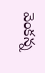వెంకన్న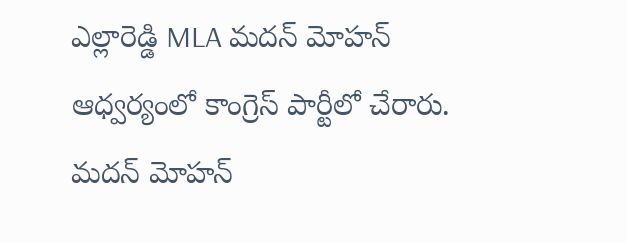ఎల్లారెడ్డి MLA మదన్ మోహన్ ఆధ్వర్యంలో కాంగ్రెస్ పార్టీలో చేరారు. మదన్ మోహన్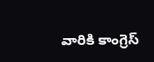వారికి కాంగ్రెస్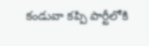కండువా కప్పి పార్టీలోకి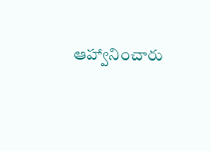ఆహ్వానించారు